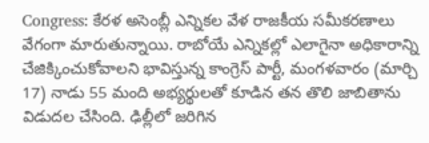Congress: కేరళ అసెంబ్లీ ఎన్నికల వేళ రాజకీయ సమీకరణాలు వేగంగా మారుతున్నాయి. రాబోయే ఎన్నికల్లో ఎలాగైనా అధికారాన్ని చేజిక్కించుకోవాలని భావిస్తున్న కాంగ్రెస్ పార్టీ, మంగళవారం (మార్చి 17) నాడు 55 మంది అభ్యర్థులతో కూడిన తన తొలి జాబితాను విడుదల చేసింది. ఢిల్లీలో జరిగిన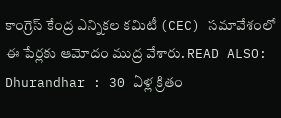కాంగ్రెస్ కేంద్ర ఎన్నికల కమిటీ (CEC) సమావేశంలో ఈ పేర్లకు ఆమోదం ముద్ర వేశారు. READ ALSO: Dhurandhar : 30 ఏళ్ల క్రితం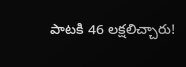పాటకి 46 లక్షలిచ్చారు!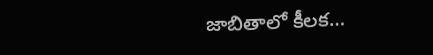జాబితాలో కీలక…